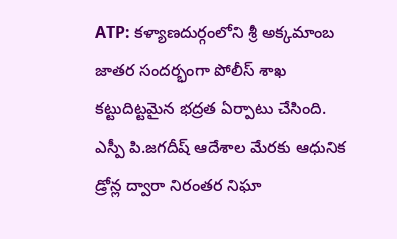ATP: కళ్యాణదుర్గంలోని శ్రీ అక్కమాంబ జాతర సందర్భంగా పోలీస్ శాఖ కట్టుదిట్టమైన భద్రత ఏర్పాటు చేసింది. ఎస్పీ పి.జగదీష్ ఆదేశాల మేరకు ఆధునిక డ్రోన్ల ద్వారా నిరంతర నిఘా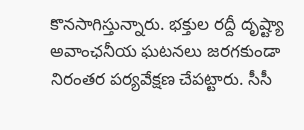కొనసాగిస్తున్నారు. భక్తుల రద్దీ దృష్ట్యా అవాంఛనీయ ఘటనలు జరగకుండా నిరంతర పర్యవేక్షణ చేపట్టారు. సీసీ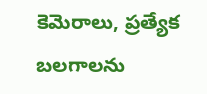కెమెరాలు, ప్రత్యేక బలగాలను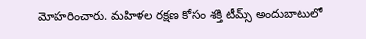మోహరించారు. మహిళల రక్షణ కోసం శక్తి టీమ్స్ అందుబాటులో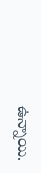ఉన్నాయి.